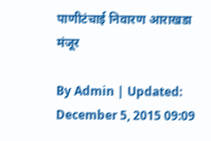पाणीटंचाई निवारण आराखडा मंजूर

By Admin | Updated: December 5, 2015 09:09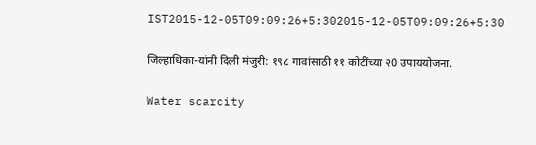IST2015-12-05T09:09:26+5:302015-12-05T09:09:26+5:30

जिल्हाधिका-यांनी दिली मंजुरी: १९८ गावांसाठी ११ कोटींच्या २0 उपाययोजना.

Water scarcity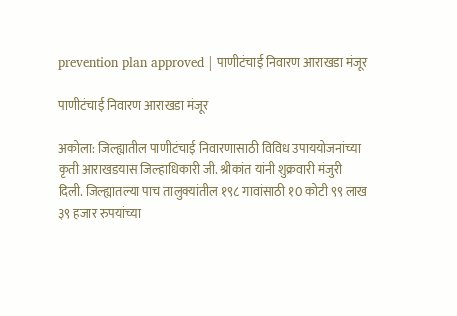prevention plan approved | पाणीटंचाई निवारण आराखडा मंजूर

पाणीटंचाई निवारण आराखडा मंजूर

अकोला: जिल्ह्यातील पाणीटंचाई निवारणासाठी विविध उपाययोजनांच्या कृती आराखडयास जिल्हाधिकारी जी. श्रीकांत यांनी शुक्रवारी मंजुरी दिली. जिल्ह्यातल्या पाच तालुक्यांतील १९८ गावांसाठी १0 कोटी ९९ लाख ३९ हजार रुपयांच्या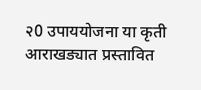२0 उपाययोजना या कृती आराखड्यात प्रस्तावित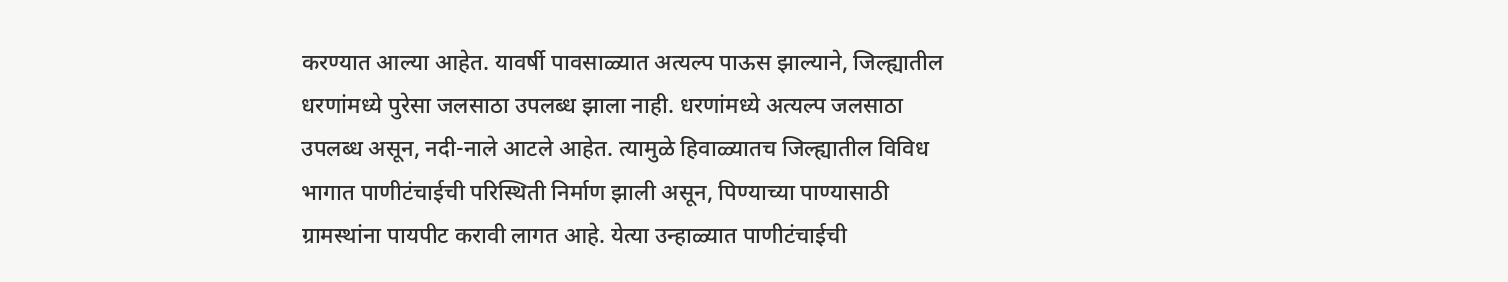करण्यात आल्या आहेत. यावर्षी पावसाळ्यात अत्यल्प पाऊस झाल्याने, जिल्ह्यातील धरणांमध्ये पुरेसा जलसाठा उपलब्ध झाला नाही. धरणांमध्ये अत्यल्प जलसाठा उपलब्ध असून, नदी-नाले आटले आहेत. त्यामुळे हिवाळ्यातच जिल्ह्यातील विविध भागात पाणीटंचाईची परिस्थिती निर्माण झाली असून, पिण्याच्या पाण्यासाठी ग्रामस्थांना पायपीट करावी लागत आहे. येत्या उन्हाळ्यात पाणीटंचाईची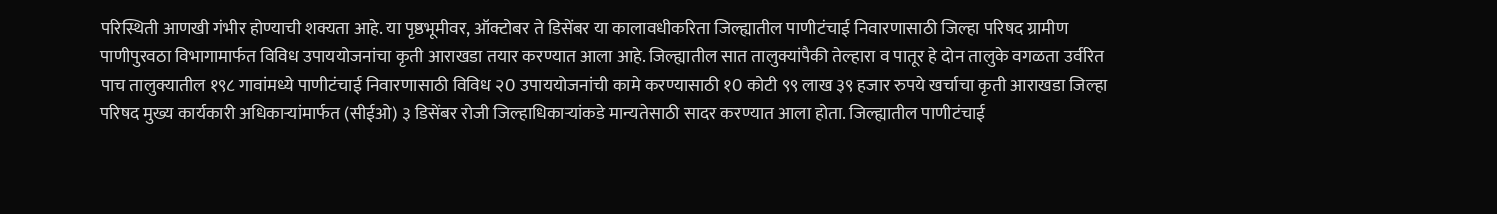परिस्थिती आणखी गंभीर होण्याची शक्यता आहे. या पृष्ठभूमीवर, ऑक्टोबर ते डिसेंबर या कालावधीकरिता जिल्ह्यातील पाणीटंचाई निवारणासाठी जिल्हा परिषद ग्रामीण पाणीपुरवठा विभागामार्फत विविध उपाययोजनांचा कृती आराखडा तयार करण्यात आला आहे. जिल्ह्यातील सात तालुक्यांपैकी तेल्हारा व पातूर हे दोन तालुके वगळता उर्वरित पाच तालुक्यातील १९८ गावांमध्ये पाणीटंचाई निवारणासाठी विविध २0 उपाययोजनांची कामे करण्यासाठी १0 कोटी ९९ लाख ३९ हजार रुपये खर्चाचा कृती आराखडा जिल्हा परिषद मुख्य कार्यकारी अधिकार्‍यांमार्फत (सीईओ) ३ डिसेंबर रोजी जिल्हाधिकार्‍यांकडे मान्यतेसाठी सादर करण्यात आला होता. जिल्ह्यातील पाणीटंचाई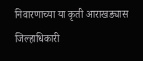निवारणाच्या या कृती आराखड्यास जिल्हाधिकारी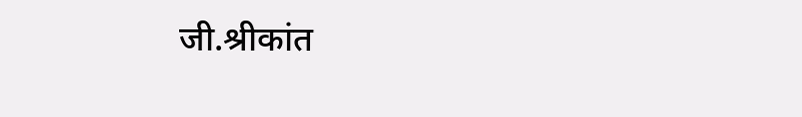जी.श्रीकांत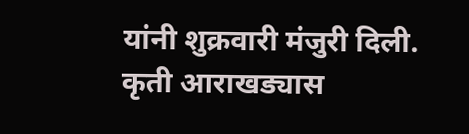यांनी शुक्रवारी मंजुरी दिली. कृती आराखड्यास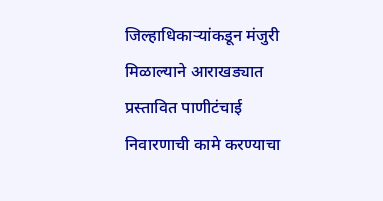जिल्हाधिकार्‍यांकडून मंजुरी मिळाल्याने आराखड्यात प्रस्तावित पाणीटंचाई निवारणाची कामे करण्याचा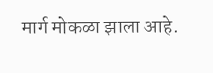मार्ग मोकळा झाला आहे.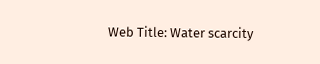Web Title: Water scarcity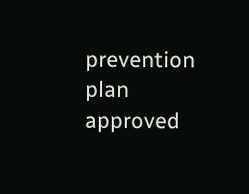prevention plan approved